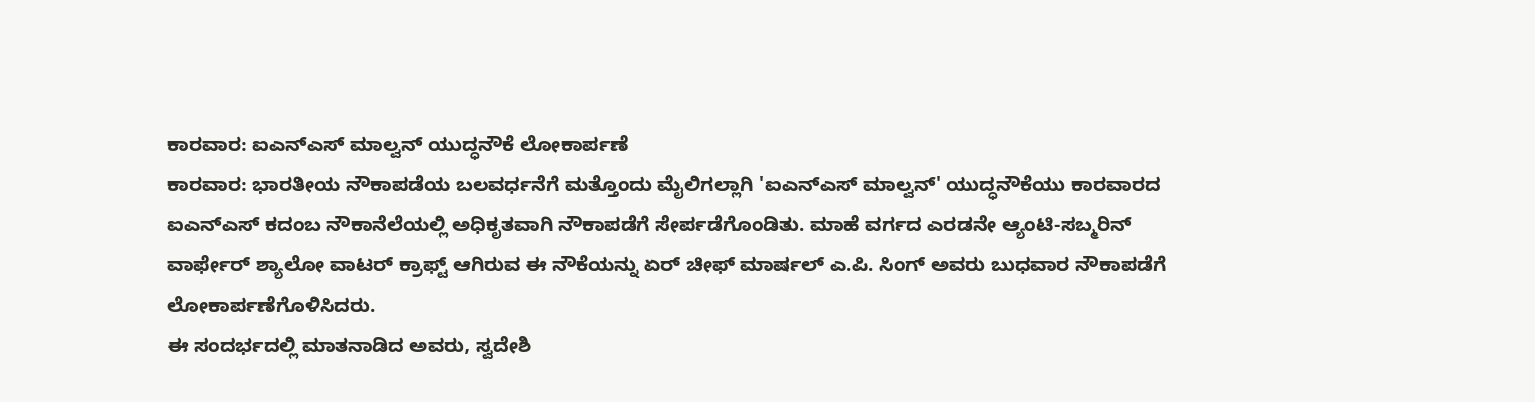ಕಾರವಾರ: ಐಎನ್ಎಸ್ ಮಾಲ್ವನ್ ಯುದ್ಧನೌಕೆ ಲೋಕಾರ್ಪಣೆ
ಕಾರವಾರ: ಭಾರತೀಯ ನೌಕಾಪಡೆಯ ಬಲವರ್ಧನೆಗೆ ಮತ್ತೊಂದು ಮೈಲಿಗಲ್ಲಾಗಿ 'ಐಎನ್ಎಸ್ ಮಾಲ್ವನ್' ಯುದ್ಧನೌಕೆಯು ಕಾರವಾರದ ಐಎನ್ಎಸ್ ಕದಂಬ ನೌಕಾನೆಲೆಯಲ್ಲಿ ಅಧಿಕೃತವಾಗಿ ನೌಕಾಪಡೆಗೆ ಸೇರ್ಪಡೆಗೊಂಡಿತು. ಮಾಹೆ ವರ್ಗದ ಎರಡನೇ ಆ್ಯಂಟಿ-ಸಬ್ಮರಿನ್ ವಾರ್ಫೇರ್ ಶ್ಯಾಲೋ ವಾಟರ್ ಕ್ರಾಫ್ಟ್ ಆಗಿರುವ ಈ ನೌಕೆಯನ್ನು ಏರ್ ಚೀಫ್ ಮಾರ್ಷಲ್ ಎ.ಪಿ. ಸಿಂಗ್ ಅವರು ಬುಧವಾರ ನೌಕಾಪಡೆಗೆ ಲೋಕಾರ್ಪಣೆಗೊಳಿಸಿದರು.
ಈ ಸಂದರ್ಭದಲ್ಲಿ ಮಾತನಾಡಿದ ಅವರು, ಸ್ವದೇಶಿ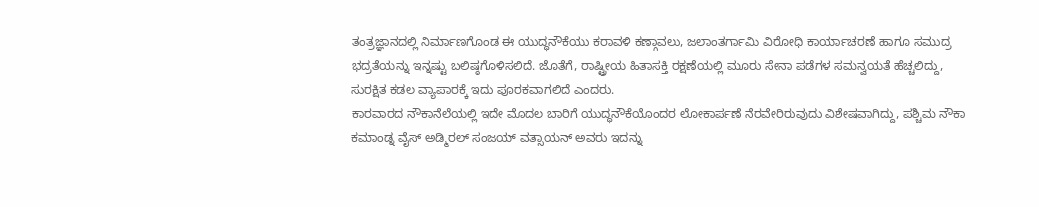ತಂತ್ರಜ್ಞಾನದಲ್ಲಿ ನಿರ್ಮಾಣಗೊಂಡ ಈ ಯುದ್ಧನೌಕೆಯು ಕರಾವಳಿ ಕಣ್ಗಾವಲು, ಜಲಾಂತರ್ಗಾಮಿ ವಿರೋಧಿ ಕಾರ್ಯಾಚರಣೆ ಹಾಗೂ ಸಮುದ್ರ ಭದ್ರತೆಯನ್ನು ಇನ್ನಷ್ಟು ಬಲಿಷ್ಠಗೊಳಿಸಲಿದೆ. ಜೊತೆಗೆ, ರಾಷ್ಟ್ರೀಯ ಹಿತಾಸಕ್ತಿ ರಕ್ಷಣೆಯಲ್ಲಿ ಮೂರು ಸೇನಾ ಪಡೆಗಳ ಸಮನ್ವಯತೆ ಹೆಚ್ಚಲಿದ್ದು, ಸುರಕ್ಷಿತ ಕಡಲ ವ್ಯಾಪಾರಕ್ಕೆ ಇದು ಪೂರಕವಾಗಲಿದೆ ಎಂದರು.
ಕಾರವಾರದ ನೌಕಾನೆಲೆಯಲ್ಲಿ ಇದೇ ಮೊದಲ ಬಾರಿಗೆ ಯುದ್ಧನೌಕೆಯೊಂದರ ಲೋಕಾರ್ಪಣೆ ನೆರವೇರಿರುವುದು ವಿಶೇಷವಾಗಿದ್ದು, ಪಶ್ಚಿಮ ನೌಕಾ ಕಮಾಂಡ್ನ ವೈಸ್ ಅಡ್ಮಿರಲ್ ಸಂಜಯ್ ವತ್ಸಾಯನ್ ಅವರು ಇದನ್ನು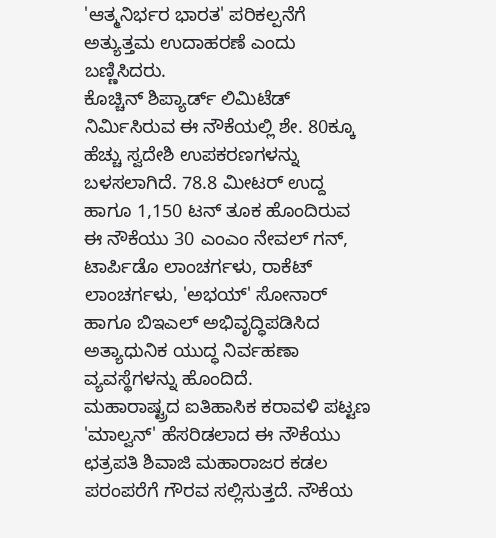'ಆತ್ಮನಿರ್ಭರ ಭಾರತ' ಪರಿಕಲ್ಪನೆಗೆ ಅತ್ಯುತ್ತಮ ಉದಾಹರಣೆ ಎಂದು ಬಣ್ಣಿಸಿದರು.
ಕೊಚ್ಚಿನ್ ಶಿಪ್ಯಾರ್ಡ್ ಲಿಮಿಟೆಡ್ ನಿರ್ಮಿಸಿರುವ ಈ ನೌಕೆಯಲ್ಲಿ ಶೇ. 80ಕ್ಕೂ ಹೆಚ್ಚು ಸ್ವದೇಶಿ ಉಪಕರಣಗಳನ್ನು ಬಳಸಲಾಗಿದೆ. 78.8 ಮೀಟರ್ ಉದ್ದ ಹಾಗೂ 1,150 ಟನ್ ತೂಕ ಹೊಂದಿರುವ ಈ ನೌಕೆಯು 30 ಎಂಎಂ ನೇವಲ್ ಗನ್, ಟಾರ್ಪಿಡೊ ಲಾಂಚರ್ಗಳು, ರಾಕೆಟ್ ಲಾಂಚರ್ಗಳು, 'ಅಭಯ್' ಸೋನಾರ್ ಹಾಗೂ ಬಿಇಎಲ್ ಅಭಿವೃದ್ಧಿಪಡಿಸಿದ ಅತ್ಯಾಧುನಿಕ ಯುದ್ಧ ನಿರ್ವಹಣಾ ವ್ಯವಸ್ಥೆಗಳನ್ನು ಹೊಂದಿದೆ.
ಮಹಾರಾಷ್ಟ್ರದ ಐತಿಹಾಸಿಕ ಕರಾವಳಿ ಪಟ್ಟಣ 'ಮಾಲ್ವನ್' ಹೆಸರಿಡಲಾದ ಈ ನೌಕೆಯು ಛತ್ರಪತಿ ಶಿವಾಜಿ ಮಹಾರಾಜರ ಕಡಲ ಪರಂಪರೆಗೆ ಗೌರವ ಸಲ್ಲಿಸುತ್ತದೆ. ನೌಕೆಯ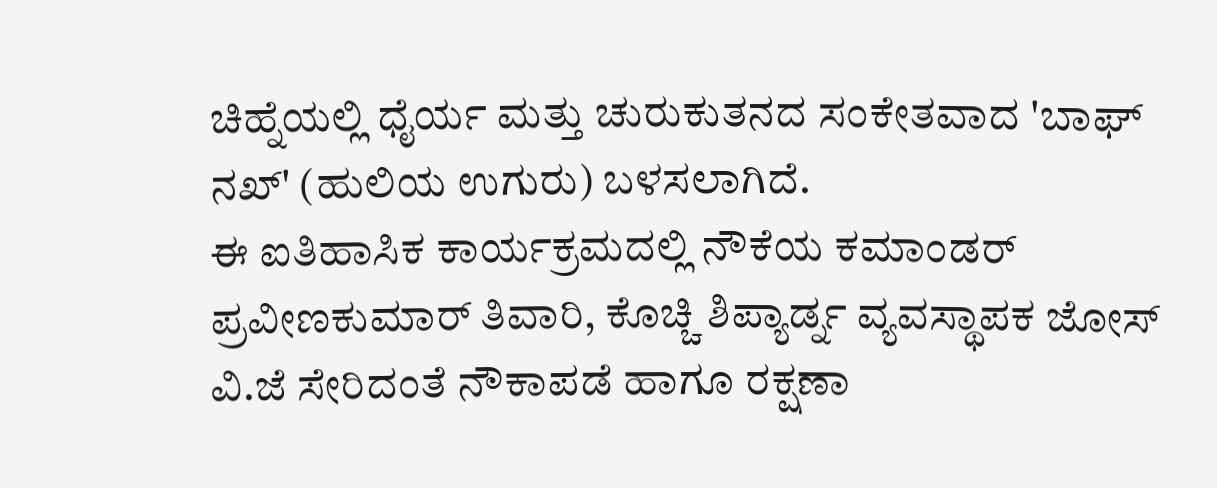ಚಿಹ್ನೆಯಲ್ಲಿ ಧೈರ್ಯ ಮತ್ತು ಚುರುಕುತನದ ಸಂಕೇತವಾದ 'ಬಾಘ್ ನಖ್' (ಹುಲಿಯ ಉಗುರು) ಬಳಸಲಾಗಿದೆ.
ಈ ಐತಿಹಾಸಿಕ ಕಾರ್ಯಕ್ರಮದಲ್ಲಿ ನೌಕೆಯ ಕಮಾಂಡರ್ ಪ್ರವೀಣಕುಮಾರ್ ತಿವಾರಿ, ಕೊಚ್ಚಿ ಶಿಪ್ಯಾರ್ಡ್ನ ವ್ಯವಸ್ಥಾಪಕ ಜೋಸ್ ವಿ.ಜೆ ಸೇರಿದಂತೆ ನೌಕಾಪಡೆ ಹಾಗೂ ರಕ್ಷಣಾ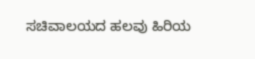ಸಚಿವಾಲಯದ ಹಲವು ಹಿರಿಯ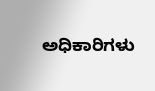ಅಧಿಕಾರಿಗಳು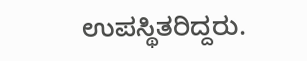ಉಪಸ್ಥಿತರಿದ್ದರು.